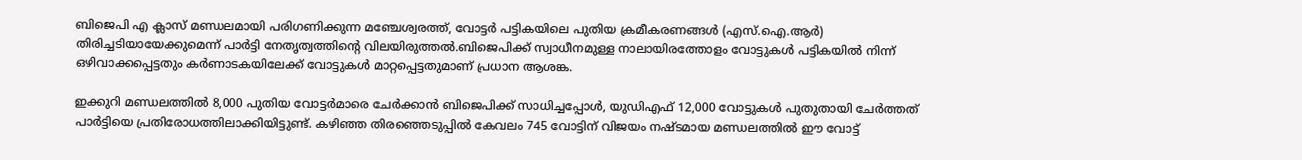ബിജെപി എ ക്ലാസ് മണ്ഡലമായി പരിഗണിക്കുന്ന മഞ്ചേശ്വരത്ത്, വോട്ടർ പട്ടികയിലെ പുതിയ ക്രമീകരണങ്ങൾ (എസ്.ഐ.ആർ) തിരിച്ചടിയായേക്കുമെന്ന് പാർട്ടി നേതൃത്വത്തിന്റെ വിലയിരുത്തൽ.ബിജെപിക്ക് സ്വാധീനമുള്ള നാലായിരത്തോളം വോട്ടുകൾ പട്ടികയിൽ നിന്ന് ഒഴിവാക്കപ്പെട്ടതും കർണാടകയിലേക്ക് വോട്ടുകൾ മാറ്റപ്പെട്ടതുമാണ് പ്രധാന ആശങ്ക.

ഇക്കുറി മണ്ഡലത്തിൽ 8,000 പുതിയ വോട്ടർമാരെ ചേർക്കാൻ ബിജെപിക്ക് സാധിച്ചപ്പോൾ, യുഡിഎഫ് 12,000 വോട്ടുകൾ പുതുതായി ചേർത്തത് പാർട്ടിയെ പ്രതിരോധത്തിലാക്കിയിട്ടുണ്ട്. കഴിഞ്ഞ തിരഞ്ഞെടുപ്പിൽ കേവലം 745 വോട്ടിന് വിജയം നഷ്ടമായ മണ്ഡലത്തിൽ ഈ വോട്ട്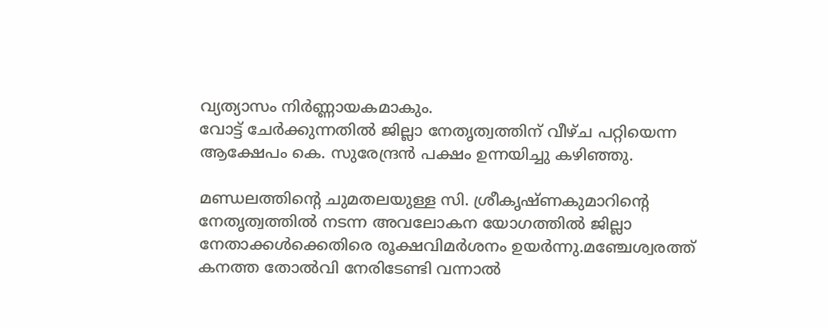വ്യത്യാസം നിർണ്ണായകമാകും.
വോട്ട് ചേർക്കുന്നതിൽ ജില്ലാ നേതൃത്വത്തിന് വീഴ്ച പറ്റിയെന്ന ആക്ഷേപം കെ. സുരേന്ദ്രൻ പക്ഷം ഉന്നയിച്ചു കഴിഞ്ഞു.

മണ്ഡലത്തിന്റെ ചുമതലയുള്ള സി. ശ്രീകൃഷ്ണകുമാറിന്റെ നേതൃത്വത്തിൽ നടന്ന അവലോകന യോഗത്തിൽ ജില്ലാ നേതാക്കൾക്കെതിരെ രൂക്ഷവിമർശനം ഉയർന്നു.മഞ്ചേശ്വരത്ത് കനത്ത തോൽവി നേരിടേണ്ടി വന്നാൽ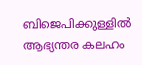ബിജെപിക്കുള്ളിൽ ആഭ്യന്തര കലഹം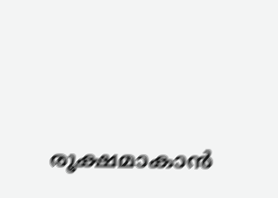രൂക്ഷമാകാൻ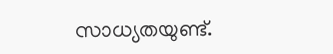സാധ്യതയുണ്ട്.